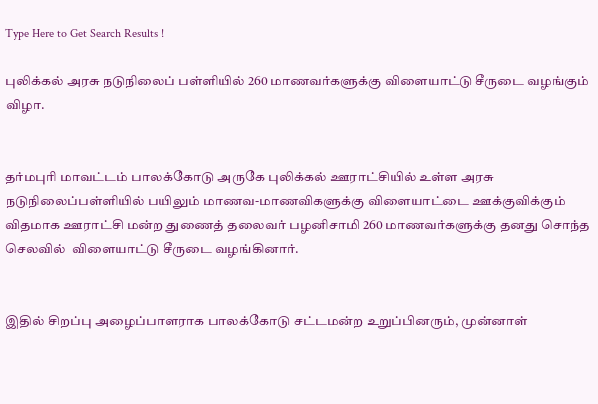Type Here to Get Search Results !

புலிக்கல் அரசு நடுநிலைப் பள்ளியில் 260 மாணவர்களுக்கு விளையாட்டு சீருடை வழங்கும் விழா.


தர்மபுரி மாவட்டம் பாலக்கோடு அருகே புலிக்கல் ஊராட்சியில் உள்ள அரசு நடுநிலைப்பள்ளியில் பயிலும் மாணவ-மாணவிகளுக்கு விளையாட்டை ஊக்குவிக்கும் விதமாக ஊராட்சி மன்ற துணைத் தலைவர் பழனிசாமி 260 மாணவர்களுக்கு தனது சொந்த செலவில்  விளையாட்டு சீருடை வழங்கினார்.


இதில் சிறப்பு அழைப்பாளராக பாலக்கோடு சட்டமன்ற உறுப்பினரும், முன்னாள்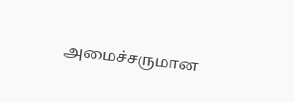அமைச்சருமான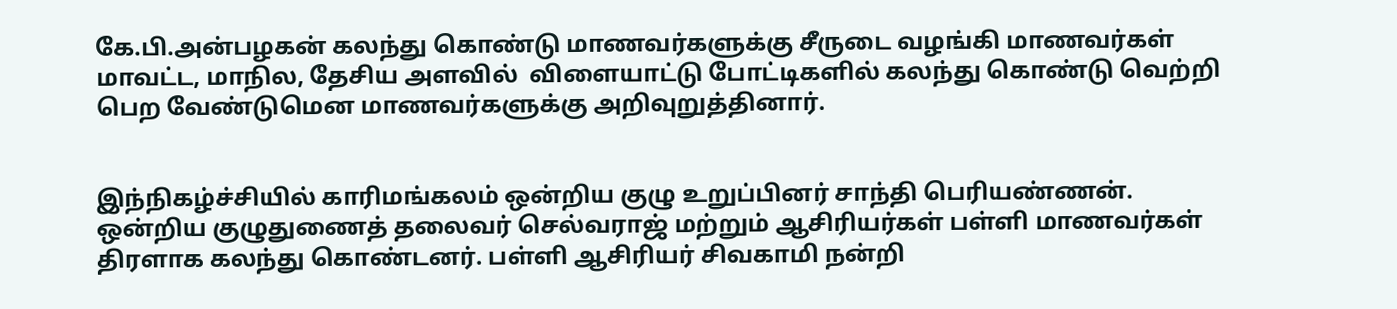கே.பி.அன்பழகன் கலந்து கொண்டு மாணவர்களுக்கு சீருடை வழங்கி மாணவர்கள் மாவட்ட, மாநில, தேசிய அளவில்  விளையாட்டு போட்டிகளில் கலந்து கொண்டு வெற்றி பெற வேண்டுமென மாணவர்களுக்கு அறிவுறுத்தினார்.


இந்நிகழ்ச்சியில் காரிமங்கலம் ஒன்றிய குழு உறுப்பினர் சாந்தி பெரியண்ணன். ஒன்றிய குழுதுணைத் தலைவர் செல்வராஜ் மற்றும் ஆசிரியர்கள் பள்ளி மாணவர்கள் திரளாக கலந்து கொண்டனர். பள்ளி ஆசிரியர் சிவகாமி நன்றி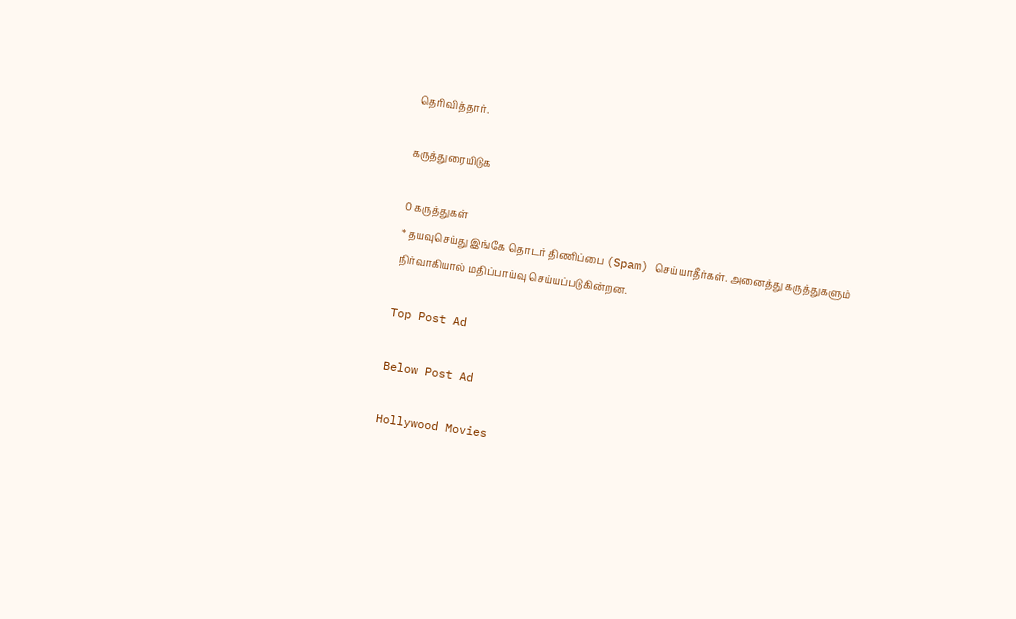தெரிவித்தார்.

கருத்துரையிடுக

0 கருத்துகள்
* தயவுசெய்து இங்கே தொடர் திணிப்பை (Spam) செய்யாதீர்கள். அனைத்து கருத்துகளும் நிர்வாகியால் மதிப்பாய்வு செய்யப்படுகின்றன.

Top Post Ad

Below Post Ad

Hollywood Movies